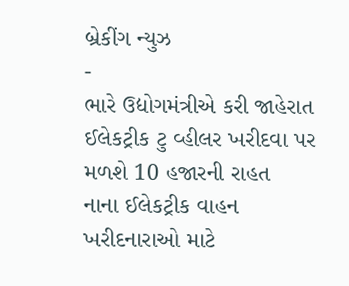બ્રેકીંગ ન્યુઝ
-
ભારે ઉદ્યોગમંત્રીએ કરી જાહેરાત ઈલેકટ્રીક ટુ વ્હીલર ખરીદવા પર મળશે 10 હજારની રાહત
નાના ઈલેકટ્રીક વાહન ખરીદનારાઓ માટે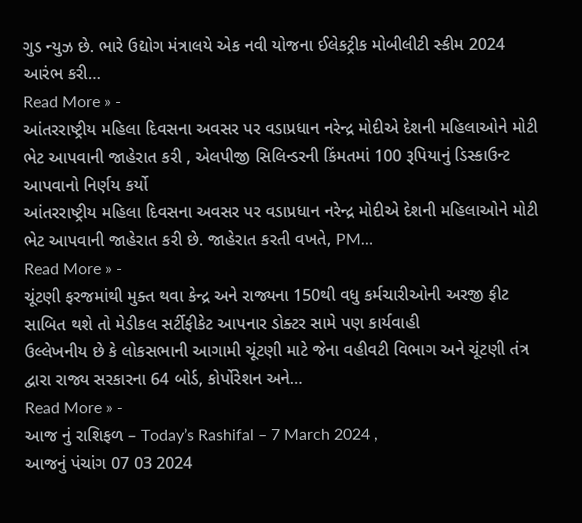ગુડ ન્યુઝ છે. ભારે ઉદ્યોગ મંત્રાલયે એક નવી યોજના ઈલેકટ્રીક મોબીલીટી સ્કીમ 2024 આરંભ કરી…
Read More » -
આંતરરાષ્ટ્રીય મહિલા દિવસના અવસર પર વડાપ્રધાન નરેન્દ્ર મોદીએ દેશની મહિલાઓને મોટી ભેટ આપવાની જાહેરાત કરી , એલપીજી સિલિન્ડરની કિંમતમાં 100 રૂપિયાનું ડિસ્કાઉન્ટ આપવાનો નિર્ણય કર્યો
આંતરરાષ્ટ્રીય મહિલા દિવસના અવસર પર વડાપ્રધાન નરેન્દ્ર મોદીએ દેશની મહિલાઓને મોટી ભેટ આપવાની જાહેરાત કરી છે. જાહેરાત કરતી વખતે, PM…
Read More » -
ચૂંટણી ફરજમાંથી મુક્ત થવા કેન્દ્ર અને રાજ્યના 150થી વધુ કર્મચારીઓની અરજી ફીટ સાબિત થશે તો મેડીકલ સર્ટીફીકેટ આપનાર ડોક્ટર સામે પણ કાર્યવાહી
ઉલ્લેખનીય છે કે લોકસભાની આગામી ચૂંટણી માટે જેના વહીવટી વિભાગ અને ચૂંટણી તંત્ર દ્વારા રાજ્ય સરકારના 64 બોર્ડ, કોર્પોરેશન અને…
Read More » -
આજ નું રાશિફળ – Today’s Rashifal – 7 March 2024 ,
આજનું પંચાંગ 07 03 2024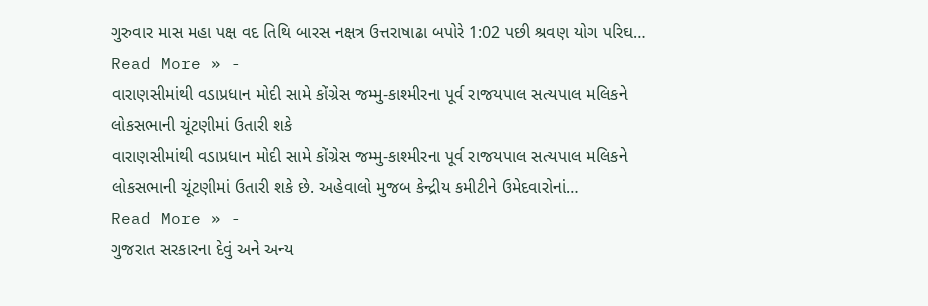ગુરુવાર માસ મહા પક્ષ વદ તિથિ બારસ નક્ષત્ર ઉત્તરાષાઢા બપોરે 1:02 પછી શ્રવણ યોગ પરિઘ…
Read More » -
વારાણસીમાંથી વડાપ્રધાન મોદી સામે કોંગ્રેસ જમ્મુ-કાશ્મીરના પૂર્વ રાજયપાલ સત્યપાલ મલિકને લોકસભાની ચૂંટણીમાં ઉતારી શકે
વારાણસીમાંથી વડાપ્રધાન મોદી સામે કોંગ્રેસ જમ્મુ-કાશ્મીરના પૂર્વ રાજયપાલ સત્યપાલ મલિકને લોકસભાની ચૂંટણીમાં ઉતારી શકે છે. અહેવાલો મુજબ કેન્દ્રીય કમીટીને ઉમેદવારોનાં…
Read More » -
ગુજરાત સરકારના દેવું અને અન્ય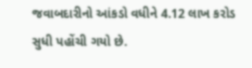જવાબદારીનો આંકડો વધીને 4.12 લાખ કરોડ સુધી પહોંચી ગયો છે.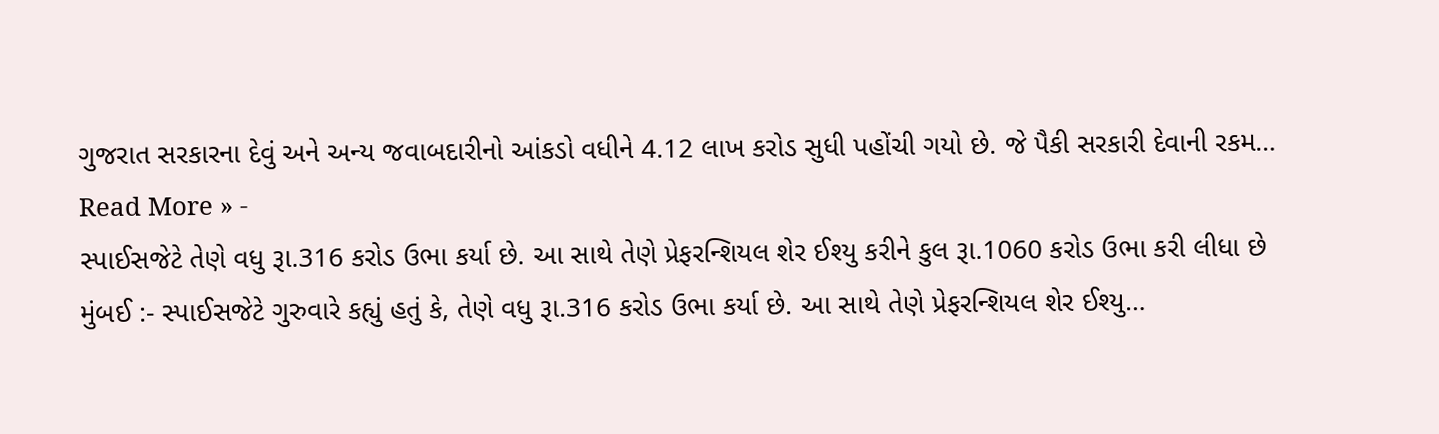ગુજરાત સરકારના દેવું અને અન્ય જવાબદારીનો આંકડો વધીને 4.12 લાખ કરોડ સુધી પહોંચી ગયો છે. જે પૈકી સરકારી દેવાની રકમ…
Read More » -
સ્પાઈસજેટે તેણે વધુ રૂા.316 કરોડ ઉભા કર્યા છે. આ સાથે તેણે પ્રેફરન્શિયલ શેર ઈશ્યુ કરીને કુલ રૂા.1060 કરોડ ઉભા કરી લીધા છે
મુંબઈ :- સ્પાઈસજેટે ગુરુવારે કહ્યું હતું કે, તેણે વધુ રૂા.316 કરોડ ઉભા કર્યા છે. આ સાથે તેણે પ્રેફરન્શિયલ શેર ઈશ્યુ…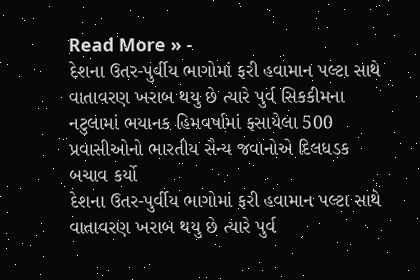Read More » -
દેશના ઉતર-પુર્વીય ભાગોમાં ફરી હવામાન પલ્ટા સાથે વાતાવરણ ખરાબ થયુ છે ત્યારે પુર્વ સિકકીમના નટુલામાં ભયાનક હિમવર્ષામાં ફસાયેલા 500 પ્રવાસીઓનો ભારતીય સૈન્ય જવાનોએ દિલધડક બચાવ કર્યો
દેશના ઉતર-પુર્વીય ભાગોમાં ફરી હવામાન પલ્ટા સાથે વાતાવરણ ખરાબ થયુ છે ત્યારે પુર્વ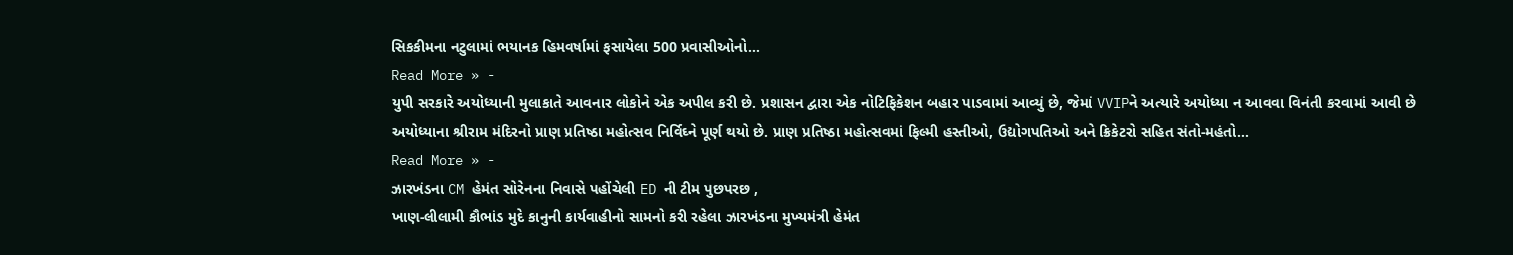સિકકીમના નટુલામાં ભયાનક હિમવર્ષામાં ફસાયેલા 500 પ્રવાસીઓનો…
Read More » -
યુપી સરકારે અયોધ્યાની મુલાકાતે આવનાર લોકોને એક અપીલ કરી છે. પ્રશાસન દ્વારા એક નોટિફિકેશન બહાર પાડવામાં આવ્યું છે, જેમાં VVIPને અત્યારે અયોધ્યા ન આવવા વિનંતી કરવામાં આવી છે
અયોધ્યાના શ્રીરામ મંદિરનો પ્રાણ પ્રતિષ્ઠા મહોત્સવ નિર્વિઘ્ને પૂર્ણ થયો છે. પ્રાણ પ્રતિષ્ઠા મહોત્સવમાં ફિલ્મી હસ્તીઓ, ઉદ્યોગપતિઓ અને ક્રિકેટરો સહિત સંતો-મહંતો…
Read More » -
ઝારખંડના CM હેમંત સોરેનના નિવાસે પહોંચેલી ED ની ટીમ પુછપરછ ,
ખાણ-લીલામી કૌભાંડ મુદે કાનુની કાર્યવાહીનો સામનો કરી રહેલા ઝારખંડના મુખ્યમંત્રી હેમંત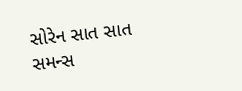સોરેન સાત સાત સમન્સ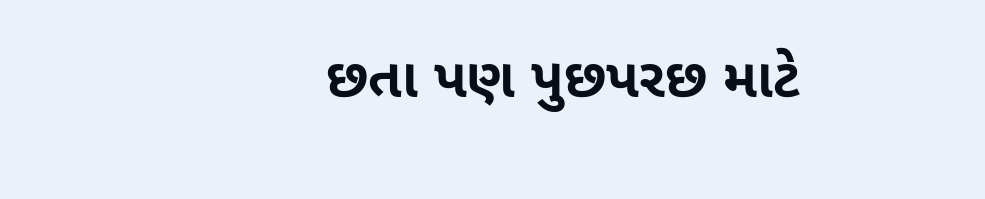છતા પણ પુછપરછ માટે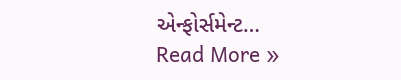એન્ફોર્સમેન્ટ…
Read More »